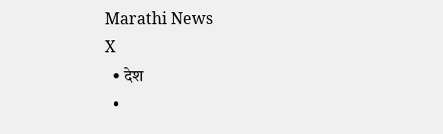Marathi News
X
  • देश
  •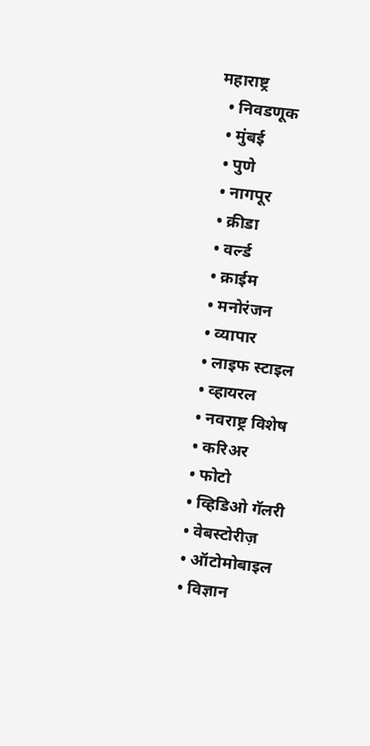महाराष्ट्र
  • निवडणूक
  • मुंबई
  • पुणे
  • नागपूर
  • क्रीडा
  • वर्ल्ड
  • क्राईम
  • मनोरंजन
  • व्यापार
  • लाइफ स्टाइल
  • व्हायरल
  • नवराष्ट्र विशेष
  • करिअर
  • फोटो
  • व्हिडिओ गॅलरी
  • वेबस्टोरीज़
  • ऑटोमोबाइल
  • विज्ञान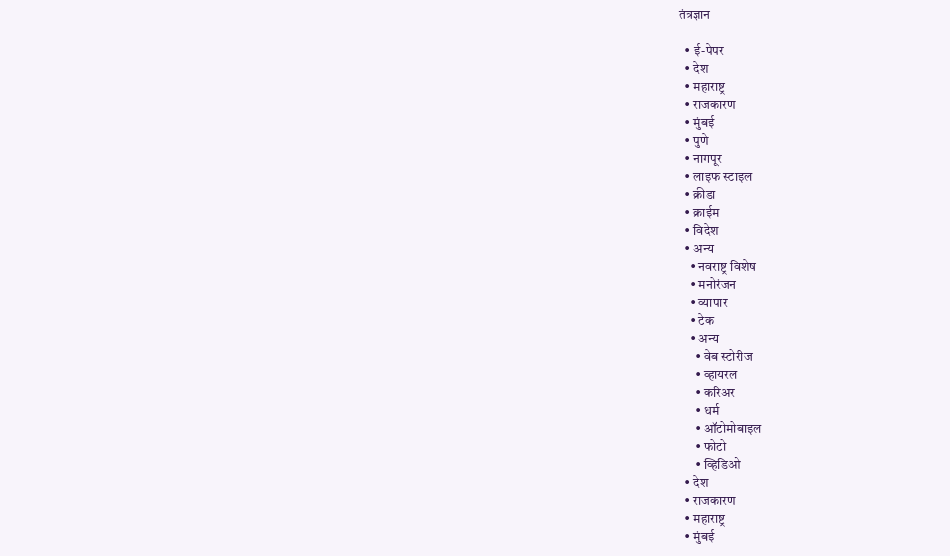तंत्रज्ञान

  • ई-पेपर
  • देश
  • महाराष्ट्र
  • राजकारण
  • मुंबई
  • पुणे
  • नागपूर
  • लाइफ स्टाइल
  • क्रीडा
  • क्राईम
  • विदेश
  • अन्य
    • नवराष्ट्र विशेष
    • मनोरंजन
    • व्यापार
    • टेक
    • अन्य
      • वेब स्टोरीज
      • व्हायरल
      • करिअर
      • धर्म
      • ऑटोमोबाइल
      • फोटो
      • व्हिडिओ
  • देश
  • राजकारण
  • महाराष्ट्र
  • मुंबई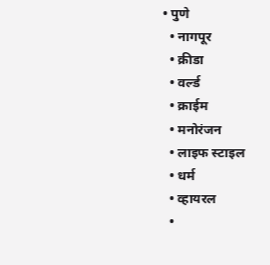• पुणे
  • नागपूर
  • क्रीडा
  • वर्ल्ड
  • क्राईम
  • मनोरंजन
  • लाइफ स्टाइल
  • धर्म
  • व्हायरल
  •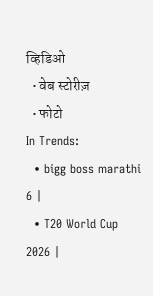व्हिडिओ
  • वेब स्टोरीज़
  • फोटो
In Trends:
  • bigg boss marathi 6 |
  • T20 World Cup 2026 |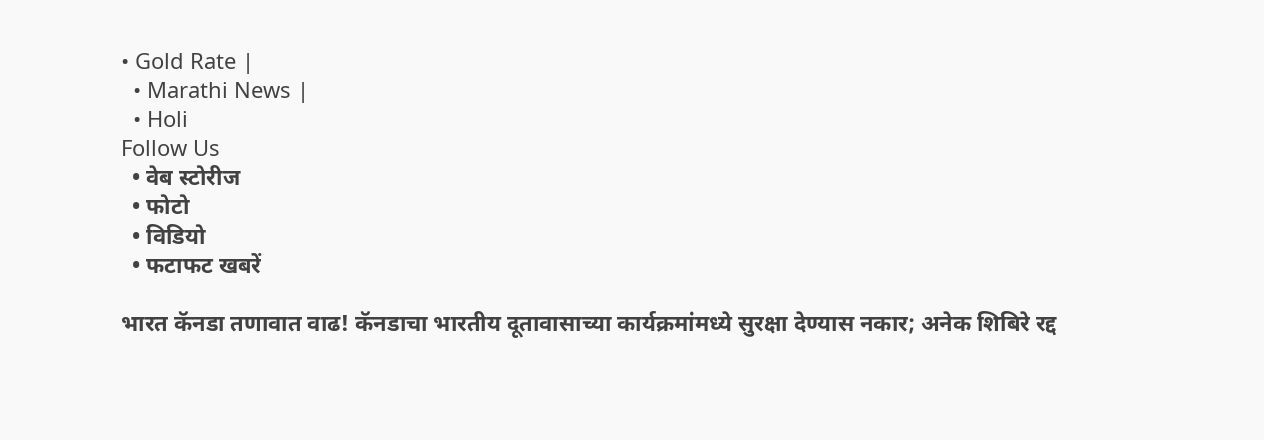• Gold Rate |
  • Marathi News |
  • Holi
Follow Us
  • वेब स्टोरीज
  • फोटो
  • विडियो
  • फटाफट खबरें

भारत कॅनडा तणावात वाढ! कॅनडाचा भारतीय दूतावासाच्या कार्यक्रमांमध्ये सुरक्षा देण्यास नकार; अनेक शिबिरे रद्द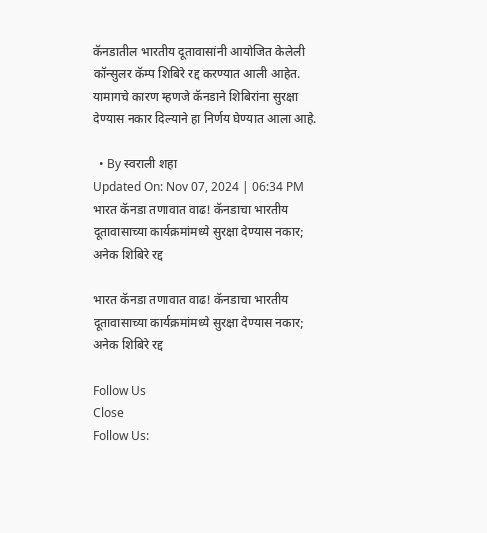कॅनडातील भारतीय दूतावासांनी आयोजित केलेली कॉन्सुलर कॅम्प शिबिरे रद्द करण्यात आली आहेत. यामागचे कारण म्हणजे कॅनडाने शिबिरांना सुरक्षा देण्यास नकार दिल्याने हा निर्णय घेण्यात आला आहे.

  • By स्वराली शहा
Updated On: Nov 07, 2024 | 06:34 PM
भारत कॅनडा तणावात वाढ! कॅनडाचा भारतीय दूतावासाच्या कार्यक्रमांमध्ये सुरक्षा देण्यास नकार; अनेक शिबिरे रद्द

भारत कॅनडा तणावात वाढ! कॅनडाचा भारतीय दूतावासाच्या कार्यक्रमांमध्ये सुरक्षा देण्यास नकार; अनेक शिबिरे रद्द

Follow Us
Close
Follow Us: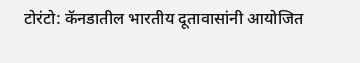टोरंटो: कॅनडातील भारतीय दूतावासांनी आयोजित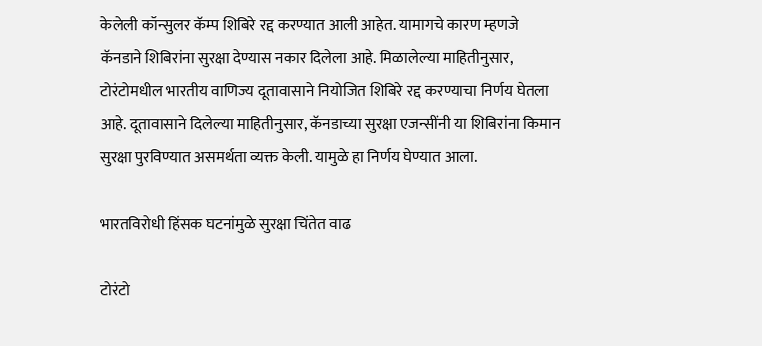केलेली कॉन्सुलर कॅम्प शिबिरे रद्द करण्यात आली आहेत. यामागचे कारण म्हणजे कॅनडाने शिबिरांना सुरक्षा देण्यास नकार दिलेला आहे. मिळालेल्या माहितीनुसार, टोरंटोमधील भारतीय वाणिज्य दूतावासाने नियोजित शिबिरे रद्द करण्याचा निर्णय घेतला आहे. दूतावासाने दिलेल्या माहितीनुसार, कॅनडाच्या सुरक्षा एजन्सींनी या शिबिरांना किमान सुरक्षा पुरविण्यात असमर्थता व्यक्त केली. यामुळे हा निर्णय घेण्यात आला.

भारतविरोधी हिंसक घटनांमुळे सुरक्षा चिंतेत वाढ

टोरंटो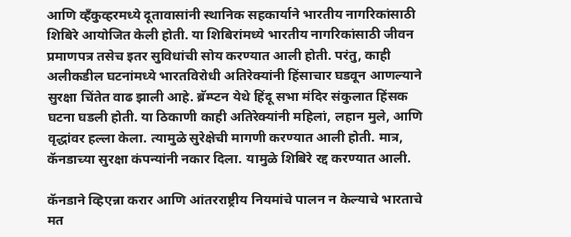आणि व्हँकुव्हरमध्ये दूतावासांनी स्थानिक सहकार्याने भारतीय नागरिकांसाठी शिबिरे आयोजित केली होती. या शिबिरांमध्ये भारतीय नागरिकांसाठी जीवन प्रमाणपत्र तसेच इतर सुविधांची सोय करण्यात आली होती. परंतु, काही अलीकडील घटनांमध्ये भारतविरोधी अतिरेक्यांनी हिंसाचार घडवून आणल्याने सुरक्षा चिंतेत वाढ झाली आहे. ब्रॅम्प्टन येथे हिंदू सभा मंदिर संकुलात हिंसक घटना घडली होती. या ठिकाणी काही अतिरेक्यांनी महिलां, लहान मुले, आणि वृद्धांवर हल्ला केला. त्यामुळे सुरेक्षेची मागणी करण्यात आली होती. मात्र, कॅनडाच्या सुरक्षा कंपन्यांनी नकार दिला. यामुळे शिबिरे रद्द करण्यात आली.

कॅनडाने व्हिएन्ना करार आणि आंतरराष्ट्रीय नियमांचे पालन न केल्याचे भारताचे मत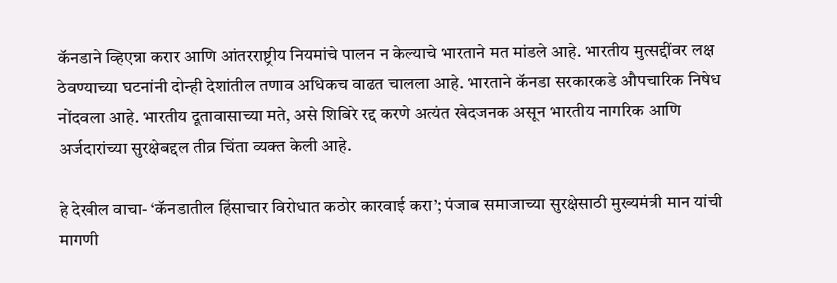कॅनडाने व्हिएन्ना करार आणि आंतरराष्ट्रीय नियमांचे पालन न केल्याचे भारताने मत मांडले आहे. भारतीय मुत्सद्दींवर लक्ष ठेवण्याच्या घटनांनी दोन्ही देशांतील तणाव अधिकच वाढत चालला आहे. भारताने कॅनडा सरकारकडे औपचारिक निषेध नोंदवला आहे. भारतीय दूतावासाच्या मते, असे शिबिरे रद्द करणे अत्यंत खेदजनक असून भारतीय नागरिक आणि अर्जदारांच्या सुरक्षेबद्दल तीव्र चिंता व्यक्त केली आहे.

हे देखील वाचा- ‘कॅनडातील हिंसाचार विरोधात कठोर कारवाई करा’; पंजाब समाजाच्या सुरक्षेसाठी मुख्यमंत्री मान यांची मागणी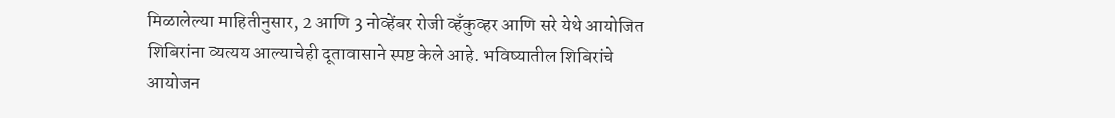मिळालेल्या माहितीनुसार, 2 आणि 3 नोव्हेंबर रोजी व्हँकुव्हर आणि सरे येथे आयोजित शिबिरांना व्यत्यय आल्याचेही दूतावासाने स्पष्ट केले आहे. भविष्यातील शिबिरांचे आयोजन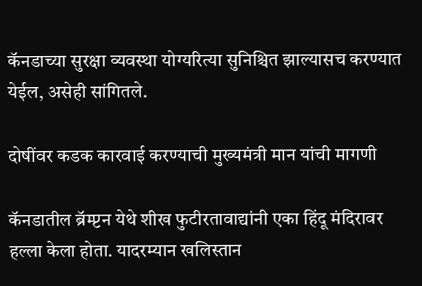कॅनडाच्या सुरक्षा व्यवस्था योग्यरित्या सुनिश्चित झाल्यासच करण्यात येईल, असेही सांगितले.

दोषींवर कडक कारवाई करण्याची मुख्यमंत्री मान यांची मागणी

कॅनडातील ब्रॅम्प्टन येथे शीख फुटीरतावाद्यांनी एका हिंदू मंदिरावर हल्ला केला होता. यादरम्यान खलिस्तान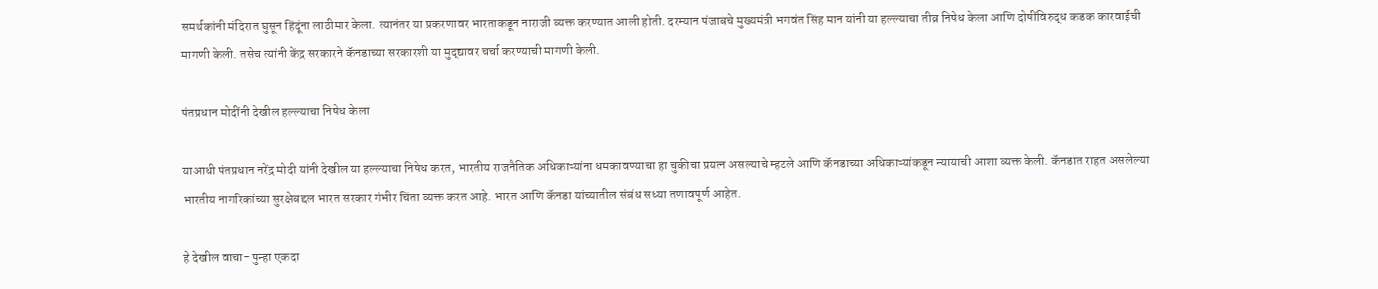समर्थकांनी मंदिरात घुसून हिंदूंना लाठीमार केला. त्यानंतर या प्रकरणावर भारताकडून नाराजी व्यक्त करण्यात आली होती. दरम्यान पंजाबचे मुख्यमंत्री भगवंत सिंह मान यांनी या हल्ल्याचा तीव्र निषेध केला आणि दोषींविरुद्ध कडक कारवाईची मागणी केली. तसेच त्यांनी केंद्र सरकारने कॅनडाच्या सरकारशी या मुद्द्यावर चर्चा करण्याची मागणी केली.

पंतप्रधान मोदींनी देखील हल्ल्याचा निषेध केला

याआधी पंतप्रधान नरेंद्र मोदी यांनी देखील या हल्ल्याचा निषेध करत, भारतीय राजनैतिक अधिकाऱ्यांना धमकावण्याचा हा चुकीचा प्रयत्न असल्याचे म्हटले आणि कॅनडाच्या अधिकाऱ्यांकडून न्यायाची आशा व्यक्त केली. कॅनडात राहत असलेल्या भारतीय नागरिकांच्या सुरक्षेबद्दल भारत सरकार गंभीर चिंता व्यक्त करत आहे. भारत आणि कॅनडा यांच्यातील संबंध सध्या तणावपूर्ण आहेत.

हे देखील वाचा- पुन्हा एकदा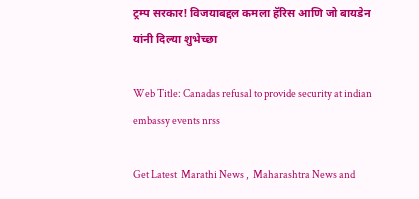ट्रम्प सरकार! विजयाबद्दल कमला हॅरिस आणि जो बायडेन यांनी दिल्या शुभेच्छा

Web Title: Canadas refusal to provide security at indian embassy events nrss

Get Latest  Marathi News ,  Maharashtra News and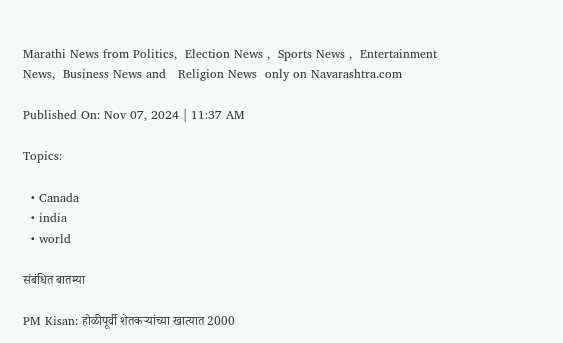Marathi News from Politics,  Election News ,  Sports News ,  Entertainment News,  Business News and   Religion News  only on Navarashtra.com

Published On: Nov 07, 2024 | 11:37 AM

Topics:

  • Canada
  • india
  • world

संबंधित बातम्या

PM Kisan: होळीपूर्वी शेतकऱ्यांच्या खात्यात 2000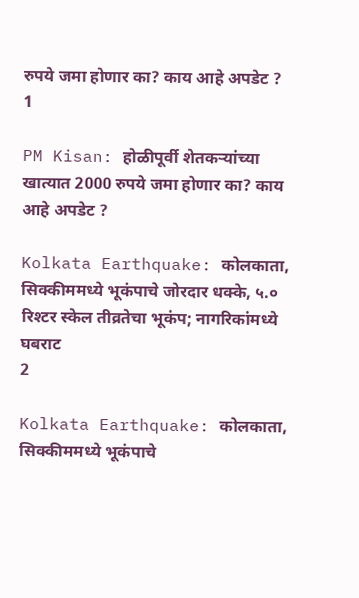रुपये जमा होणार का? काय आहे अपडेट ?
1

PM Kisan: होळीपूर्वी शेतकऱ्यांच्या खात्यात 2000 रुपये जमा होणार का? काय आहे अपडेट ?

Kolkata Earthquake: कोलकाता, सिक्कीममध्ये भूकंपाचे जोरदार धक्के, ५.० रिश्टर स्केल तीव्रतेचा भूकंप; नागरिकांमध्ये घबराट
2

Kolkata Earthquake: कोलकाता, सिक्कीममध्ये भूकंपाचे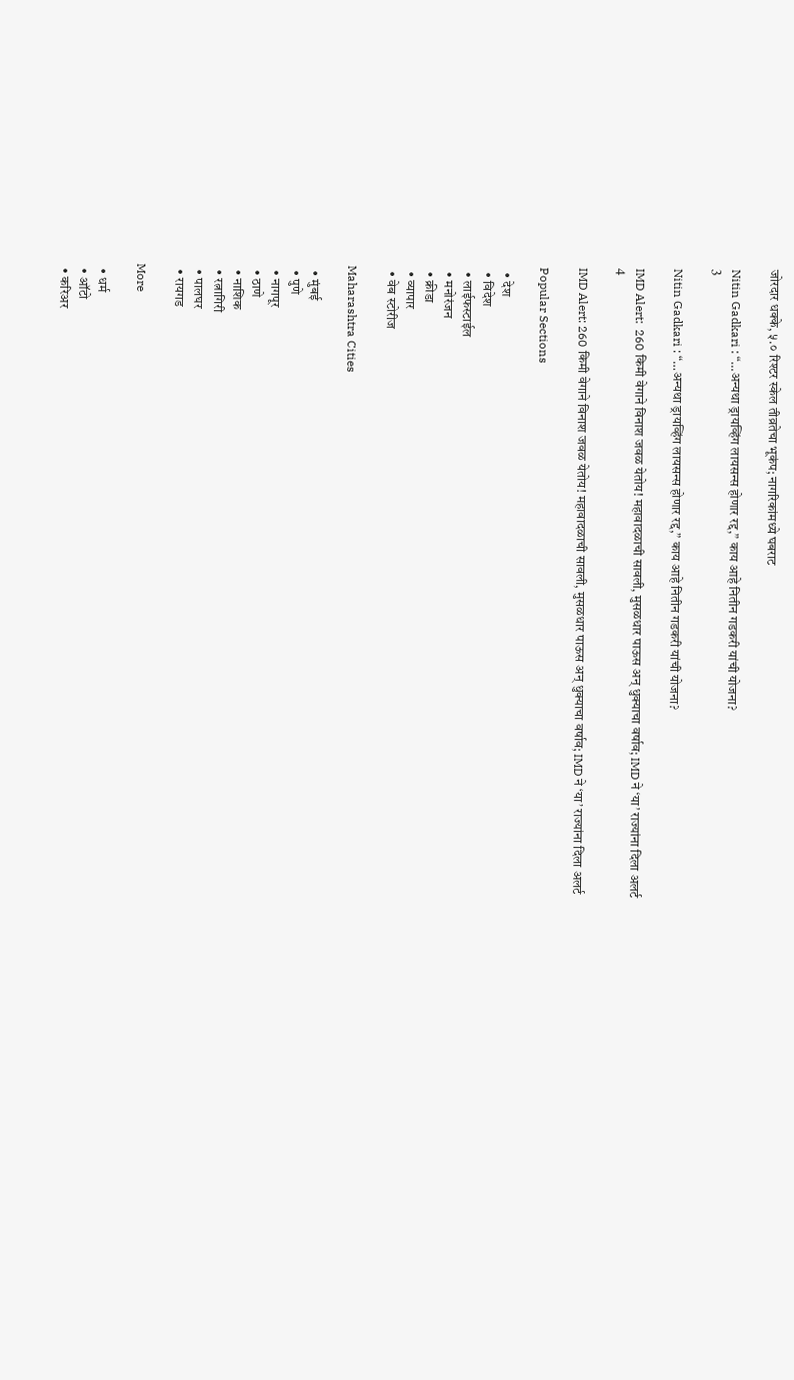जोरदार धक्के, ५.० रिश्टर स्केल तीव्रतेचा भूकंप; नागरिकांमध्ये घबराट

Nitin Gadkari : “…अन्यथा ड्रायव्हिंग लायसन्स होणार रद्द,” काय आहे नितीन गडकरी यांची योजना?
3

Nitin Gadkari : “…अन्यथा ड्रायव्हिंग लायसन्स होणार रद्द,” काय आहे नितीन गडकरी यांची योजना?

IMD Alert:  260 किमी वेगाने विनाश जवळ येतोय! महावादळाची सावली, मुसळधार पाऊस अन् धुक्याचा वर्षाव; IMD ने ‘या’ राज्यांना दिला अलर्ट
4

IMD Alert: 260 किमी वेगाने विनाश जवळ येतोय! महावादळाची सावली, मुसळधार पाऊस अन् धुक्याचा वर्षाव; IMD ने ‘या’ राज्यांना दिला अलर्ट

Popular Sections

  • देश
  • विदेश
  • लाईफस्टाईल
  • मनोरंजन
  • क्रीडा
  • व्यापार
  • वेब स्टोरीज

Maharashtra Cities

  • मुंबई
  • पुणे
  • नागपूर
  • ठाणे
  • नाशिक
  • रत्नागिरी
  • पालघर
  • रायगड

More

  • धर्म
  • ऑटो
  • करिअर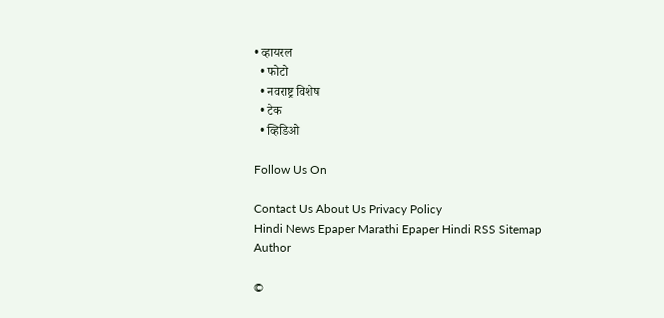• व्हायरल
  • फोटो
  • नवराष्ट्र विशेष
  • टेक
  • व्हिडिओ

Follow Us On

Contact Us About Us Privacy Policy
Hindi News Epaper Marathi Epaper Hindi RSS Sitemap Author

©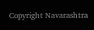Copyright Navarashtra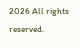2026 All rights reserved.